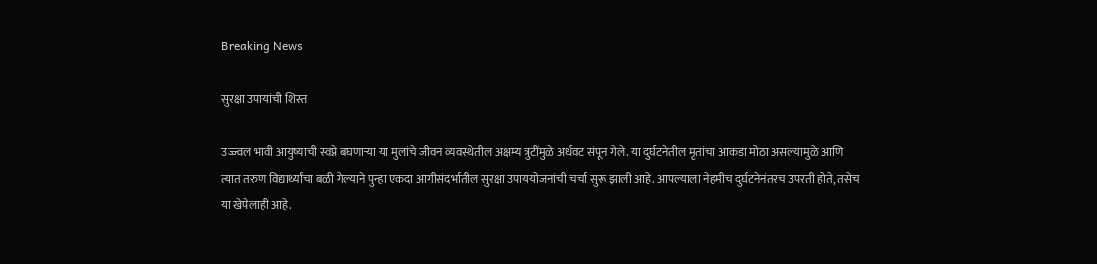Breaking News

सुरक्षा उपायांची शिस्त

उज्ज्वल भावी आयुष्याची स्वप्ने बघणार्‍या या मुलांचे जीवन व्यवस्थेतील अक्षम्य त्रुटींमुळे अर्धवट संपून गेले. या दुर्घटनेतील मृतांचा आकडा मोठा असल्यामुळे आणि त्यात तरुण विद्यार्थ्यांचा बळी गेल्याने पुन्हा एकदा आगीसंदर्भातील सुरक्षा उपाययोजनांची चर्चा सुरू झाली आहे. आपल्याला नेहमीच दुर्घटनेनंतरच उपरती होते, तसेच या खेपेलाही आहे.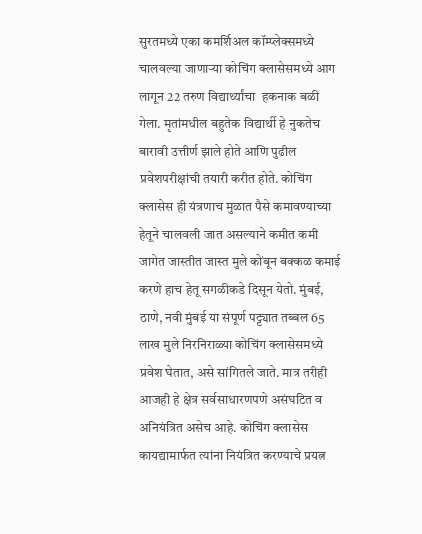सुरतमध्ये एका कमर्शिअल कॉम्प्लेक्समध्ये चालवल्या जाणार्‍या कोचिंग क्लासेसमध्ये आग लागून 22 तरुण विद्यार्थ्यांचा  हकनाक बळी गेला. मृतांमधील बहुतेक विद्यार्थी हे नुकतेच बारावी उत्तीर्ण झाले होते आणि पुढील प्रवेशपरीक्षांची तयारी करीत होते. कोचिंग क्लासेस ही यंत्रणाच मुळात पैसे कमावण्याच्या हेतूने चालवली जात असल्याने कमीत कमी जागेत जास्तीत जास्त मुले कोंबून बक्कळ कमाई करणे हाच हेतू सगळीकडे दिसून येतो. मुंबई, ठाणे, नवी मुंबई या संपूर्ण पट्ट्यात तब्बल 65 लाख मुले निरनिराळ्या कोचिंग क्लासेसमध्ये प्रवेश घेतात, असे सांगितले जाते. मात्र तरीही आजही हे क्षेत्र सर्वसाधारणपणे असंघटित व अनियंत्रित असेच आहे. कोचिंग क्लासेस कायद्यामार्फत त्यांना नियंत्रित करण्याचे प्रयत्न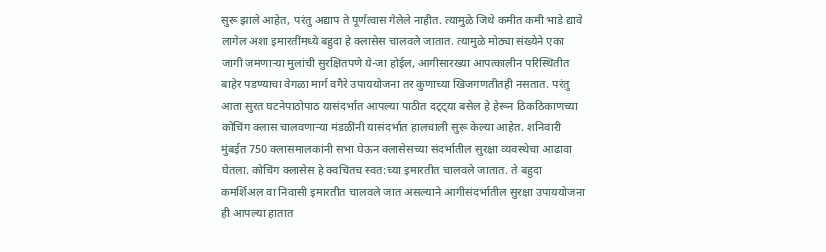सुरू झाले आहेत, परंतु अद्याप ते पूर्णत्वास गेलेले नाहीत. त्यामुळे जिथे कमीत कमी भाडे द्यावे लागेल अशा इमारतींमध्ये बहुदा हे क्लासेस चालवले जातात. त्यामुळे मोठ्या संख्येने एका जागी जमणार्‍या मुलांची सुरक्षितपणे ये-जा होईल, आगीसारख्या आपत्कालीन परिस्थितीत बाहेर पडण्याचा वेगळा मार्ग वगैरे उपाययोजना तर कुणाच्या खिजगणतीतही नसतात. परंतु आता सुरत घटनेपाठोपाठ यासंदर्भात आपल्या पाठीत दट्ट्या बसेल हे हेरून ठिकठिकाणच्या कोचिंग क्लास चालवणार्‍या मंडळींनी यासंदर्भात हालचाली सुरू केल्या आहेत. शनिवारी मुंबईत 750 क्लासमालकांनी सभा घेऊन क्लासेसच्या संदर्भातील सुरक्षा व्यवस्थेचा आढावा घेतला. कोचिंग क्लासेस हे क्वचितच स्वत:च्या इमारतीत चालवले जातात. ते बहुदा कमर्शिअल वा निवासी इमारतीत चालवले जात असल्याने आगीसंदर्भातील सुरक्षा उपाययोजना ही आपल्या हातात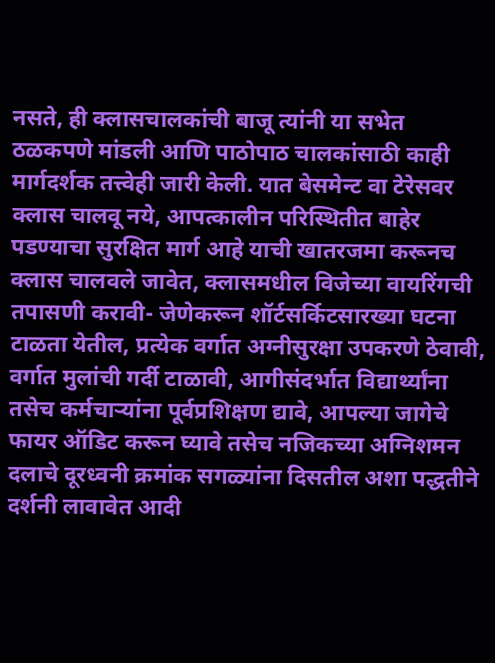नसते, ही क्लासचालकांची बाजू त्यांनी या सभेत ठळकपणे मांडली आणि पाठोपाठ चालकांसाठी काही मार्गदर्शक तत्त्वेही जारी केली. यात बेसमेन्ट वा टेरेसवर क्लास चालवू नये, आपत्कालीन परिस्थितीत बाहेर पडण्याचा सुरक्षित मार्ग आहे याची खातरजमा करूनच क्लास चालवले जावेत, क्लासमधील विजेच्या वायरिंगची तपासणी करावी- जेणेकरून शॉर्टसर्किटसारख्या घटना टाळता येतील, प्रत्येक वर्गात अग्नीसुरक्षा उपकरणे ठेवावी, वर्गात मुलांची गर्दी टाळावी, आगीसंदर्भात विद्यार्थ्यांना तसेच कर्मचार्‍यांना पूर्वप्रशिक्षण द्यावे, आपल्या जागेचे फायर ऑडिट करून घ्यावे तसेच नजिकच्या अग्निशमन दलाचे दूरध्वनी क्रमांक सगळ्यांना दिसतील अशा पद्धतीने दर्शनी लावावेत आदी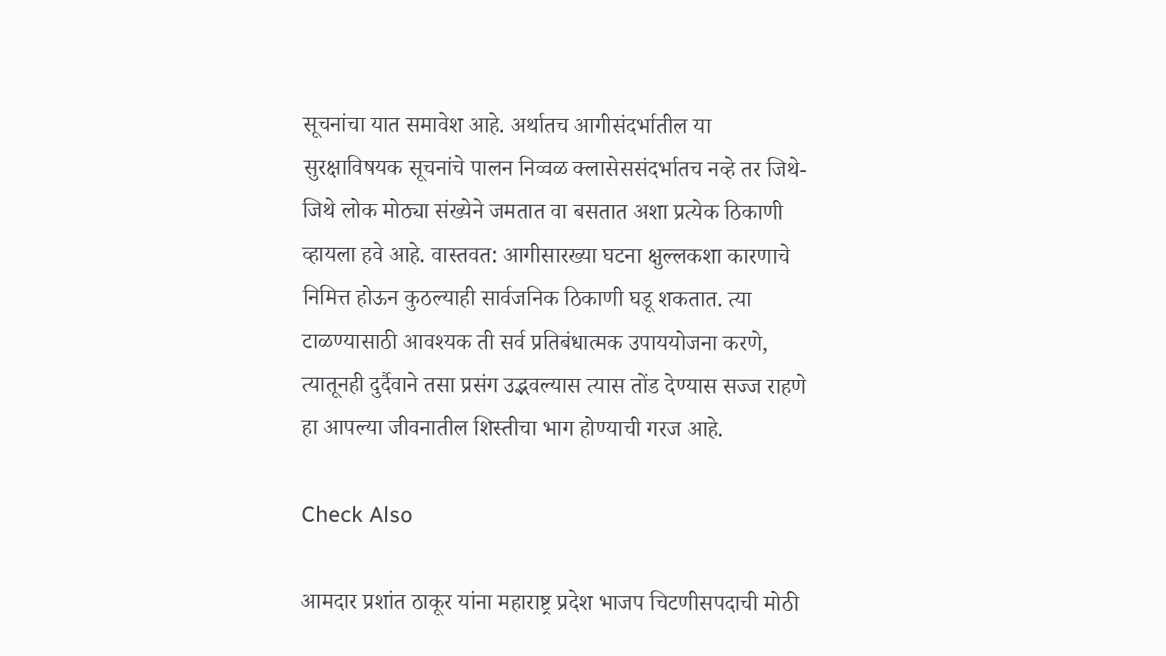सूचनांचा यात समावेश आहे. अर्थातच आगीसंदर्भातील या सुरक्षाविषयक सूचनांचे पालन निव्वळ क्लासेससंदर्भातच नव्हे तर जिथे-जिथे लोक मोठ्या संख्येने जमतात वा बसतात अशा प्रत्येक ठिकाणी व्हायला हवे आहे. वास्तवत: आगीसारख्या घटना क्षुल्लकशा कारणाचे निमित्त होऊन कुठल्याही सार्वजनिक ठिकाणी घडू शकतात. त्या टाळण्यासाठी आवश्यक ती सर्व प्रतिबंधात्मक उपाययोजना करणे, त्यातूनही दुर्दैवाने तसा प्रसंग उद्भवल्यास त्यास तोंड देण्यास सज्ज राहणे हा आपल्या जीवनातील शिस्तीचा भाग होण्याची गरज आहे.

Check Also

आमदार प्रशांत ठाकूर यांना महाराष्ट्र प्रदेश भाजप चिटणीसपदाची मोठी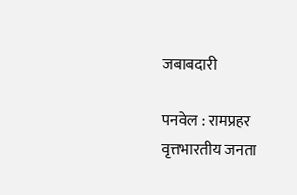जबाबदारी

पनवेल : रामप्रहर वृत्तभारतीय जनता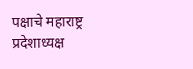पक्षाचे महाराष्ट्र प्रदेशाध्यक्ष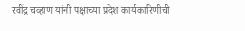रवींद्र चव्हाण यांनी पक्षाच्या प्रदेश कार्यकारिणीची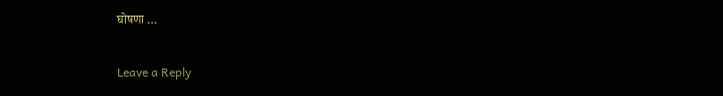घोषणा …

Leave a Reply